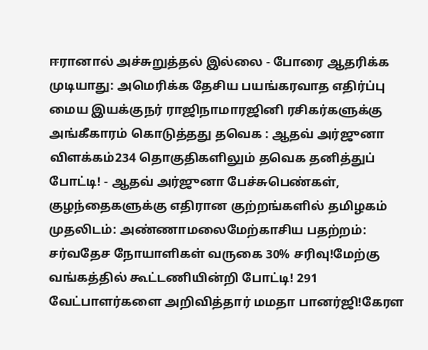ஈரானால் அச்சுறுத்தல் இல்லை - போரை ஆதரிக்க முடியாது: அமெரிக்க தேசிய பயங்கரவாத எதிர்ப்பு மைய இயக்குநர் ராஜிநாமாரஜினி ரசிகர்களுக்கு அங்கீகாரம் கொடுத்தது தவெக : ஆதவ் அர்ஜுனா விளக்கம்234 தொகுதிகளிலும் தவெக தனித்துப் போட்டி! - ஆதவ் அர்ஜுனா பேச்சுபெண்கள், குழந்தைகளுக்கு எதிரான குற்றங்களில் தமிழகம் முதலிடம்: அண்ணாமலைமேற்காசிய பதற்றம்: சர்வதேச நோயாளிகள் வருகை 30% சரிவு!மேற்கு வங்கத்தில் கூட்டணியின்றி போட்டி! 291 வேட்பாளர்களை அறிவித்தார் மமதா பானர்ஜி!கேரள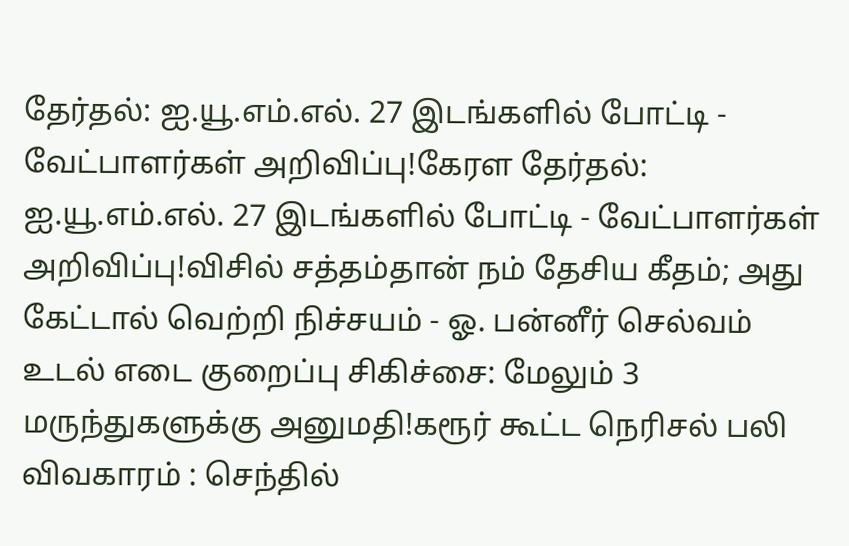தேர்தல்: ஐ.யூ.எம்.எல். 27 இடங்களில் போட்டி - வேட்பாளர்கள் அறிவிப்பு!கேரள தேர்தல்: ஐ.யூ.எம்.எல். 27 இடங்களில் போட்டி - வேட்பாளர்கள் அறிவிப்பு!விசில் சத்தம்தான் நம் தேசிய கீதம்; அது கேட்டால் வெற்றி நிச்சயம் - ஓ. பன்னீர் செல்வம் உடல் எடை குறைப்பு சிகிச்சை: மேலும் 3 மருந்துகளுக்கு அனுமதி!கரூர் கூட்ட நெரிசல் பலி விவகாரம் : செந்தில்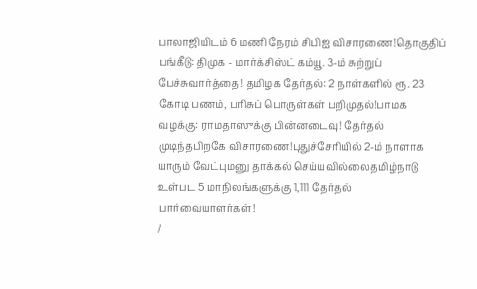பாலாஜியிடம் 6 மணி நேரம் சிபிஐ விசாரணை!தொகுதிப் பங்கீடு: திமுக - மார்க்சிஸ்ட் கம்யூ. 3-ம் சுற்றுப் பேச்சுவார்த்தை! தமிழக தேர்தல்: 2 நாள்களில் ரூ. 23 கோடி பணம், பரிசுப் பொருள்கள் பறிமுதல்!பாமக வழக்கு: ராமதாஸுக்கு பின்னடைவு! தேர்தல் முடிந்தபிறகே விசாரணை!புதுச்சேரியில் 2-ம் நாளாக யாரும் வேட்புமனு தாக்கல் செய்யவில்லைதமிழ்நாடு உள்பட 5 மாநிலங்களுக்கு 1,111 தேர்தல் பார்வையாளர்கள்!
/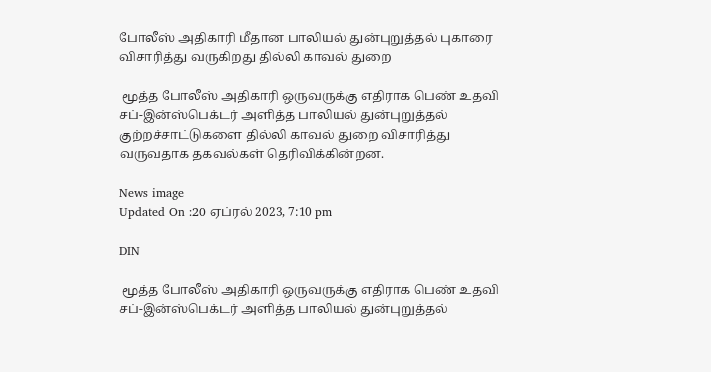போலீஸ் அதிகாரி மீதான பாலியல் துன்புறுத்தல் புகாரை விசாரித்து வருகிறது தில்லி காவல் துறை

 மூத்த போலீஸ் அதிகாரி ஒருவருக்கு எதிராக பெண் உதவி சப்-இன்ஸ்பெக்டர் அளித்த பாலியல் துன்புறுத்தல் குற்றச்சாட்டுகளை தில்லி காவல் துறை விசாரித்து வருவதாக தகவல்கள் தெரிவிக்கின்றன.

News image
Updated On :20 ஏப்ரல் 2023, 7:10 pm

DIN

 மூத்த போலீஸ் அதிகாரி ஒருவருக்கு எதிராக பெண் உதவி சப்-இன்ஸ்பெக்டர் அளித்த பாலியல் துன்புறுத்தல்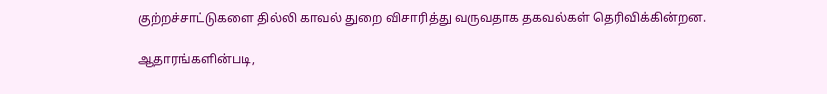குற்றச்சாட்டுகளை தில்லி காவல் துறை விசாரித்து வருவதாக தகவல்கள் தெரிவிக்கின்றன.

ஆதாரங்களின்படி,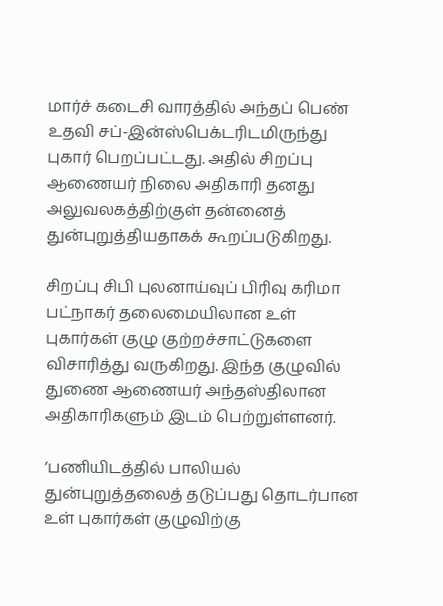மார்ச் கடைசி வாரத்தில் அந்தப் பெண் உதவி சப்-இன்ஸ்பெக்டரிடமிருந்து புகார் பெறப்பட்டது. அதில் சிறப்பு ஆணையர் நிலை அதிகாரி தனது அலுவலகத்திற்குள் தன்னைத் துன்புறுத்தியதாகக் கூறப்படுகிறது.

சிறப்பு சிபி புலனாய்வுப் பிரிவு கரிமா பட்நாகர் தலைமையிலான உள் புகார்கள் குழு குற்றச்சாட்டுகளை விசாரித்து வருகிறது. இந்த குழுவில் துணை ஆணையர் அந்தஸ்திலான அதிகாரிகளும் இடம் பெற்றுள்ளனர்.

‘பணியிடத்தில் பாலியல் துன்புறுத்தலைத் தடுப்பது தொடர்பான உள் புகார்கள் குழுவிற்கு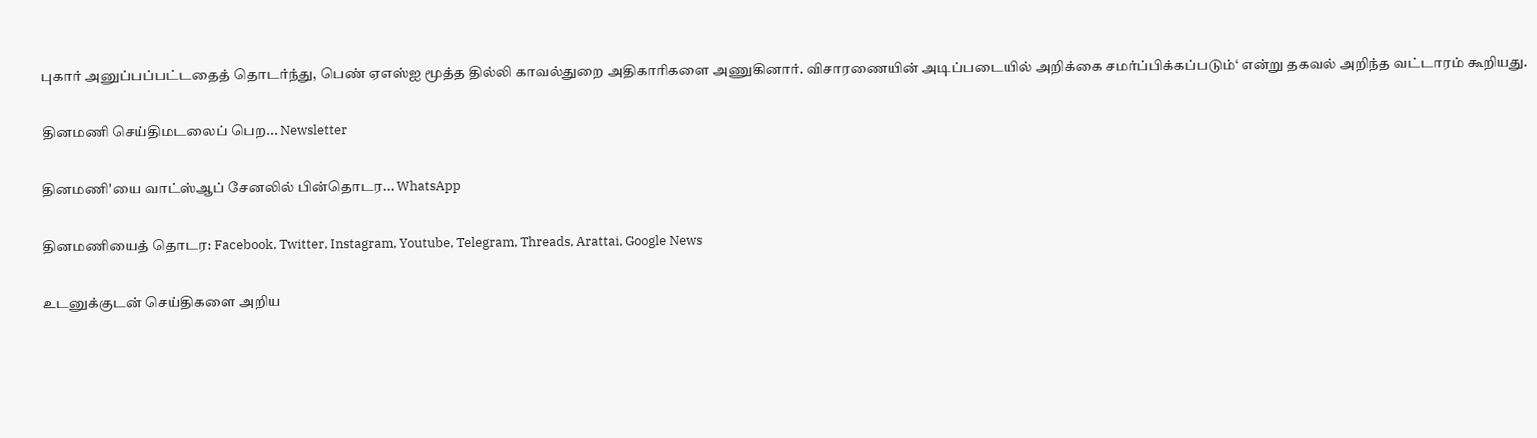புகார் அனுப்பப்பட்டதைத் தொடர்ந்து, பெண் ஏஎஸ்ஐ மூத்த தில்லி காவல்துறை அதிகாரிகளை அணுகினார். விசாரணையின் அடிப்படையில் அறிக்கை சமர்ப்பிக்கப்படும்‘ என்று தகவல் அறிந்த வட்டாரம் கூறியது.

தினமணி செய்திமடலைப் பெற... Newsletter

தினமணி'யை வாட்ஸ்ஆப் சேனலில் பின்தொடர... WhatsApp

தினமணியைத் தொடர: Facebook, Twitter, Instagram, Youtube, Telegram, Threads, Arattai, Google News

உடனுக்குடன் செய்திகளை அறிய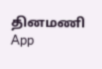தினமணி App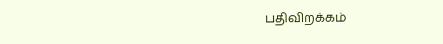பதிவிறக்கம்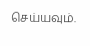செய்யவும்.